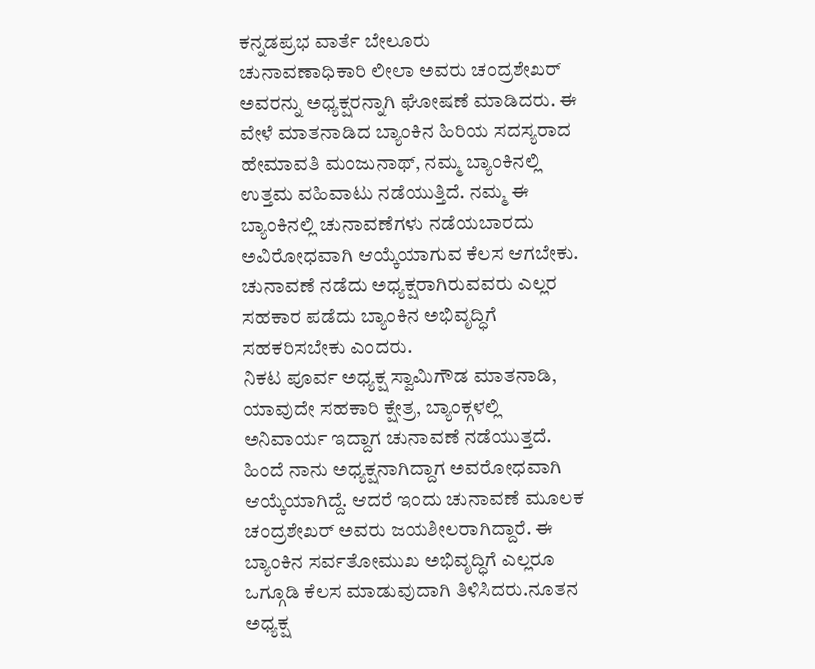ಕನ್ನಡಪ್ರಭ ವಾರ್ತೆ ಬೇಲೂರು
ಚುನಾವಣಾಧಿಕಾರಿ ಲೀಲಾ ಅವರು ಚಂದ್ರಶೇಖರ್ ಅವರನ್ನು ಅಧ್ಯಕ್ಷರನ್ನಾಗಿ ಘೋಷಣೆ ಮಾಡಿದರು. ಈ ವೇಳೆ ಮಾತನಾಡಿದ ಬ್ಯಾಂಕಿನ ಹಿರಿಯ ಸದಸ್ಯರಾದ ಹೇಮಾವತಿ ಮಂಜುನಾಥ್, ನಮ್ಮ ಬ್ಯಾಂಕಿನಲ್ಲಿ ಉತ್ತಮ ವಹಿವಾಟು ನಡೆಯುತ್ತಿದೆ. ನಮ್ಮ ಈ ಬ್ಯಾಂಕಿನಲ್ಲಿ ಚುನಾವಣೆಗಳು ನಡೆಯಬಾರದು ಅವಿರೋಧವಾಗಿ ಆಯ್ಕೆಯಾಗುವ ಕೆಲಸ ಆಗಬೇಕು. ಚುನಾವಣೆ ನಡೆದು ಅಧ್ಯಕ್ಷರಾಗಿರುವವರು ಎಲ್ಲರ ಸಹಕಾರ ಪಡೆದು ಬ್ಯಾಂಕಿನ ಅಭಿವೃದ್ಧಿಗೆ ಸಹಕರಿಸಬೇಕು ಎಂದರು.
ನಿಕಟ ಪೂರ್ವ ಅಧ್ಯಕ್ಷ ಸ್ವಾಮಿಗೌಡ ಮಾತನಾಡಿ, ಯಾವುದೇ ಸಹಕಾರಿ ಕ್ಷೇತ್ರ, ಬ್ಯಾಂಕ್ಗಳಲ್ಲಿ ಅನಿವಾರ್ಯ ಇದ್ದಾಗ ಚುನಾವಣೆ ನಡೆಯುತ್ತದೆ. ಹಿಂದೆ ನಾನು ಅಧ್ಯಕ್ಷನಾಗಿದ್ದಾಗ ಅವರೋಧವಾಗಿ ಆಯ್ಕೆಯಾಗಿದ್ದೆ. ಆದರೆ ಇಂದು ಚುನಾವಣೆ ಮೂಲಕ ಚಂದ್ರಶೇಖರ್ ಅವರು ಜಯಶೀಲರಾಗಿದ್ದಾರೆ. ಈ ಬ್ಯಾಂಕಿನ ಸರ್ವತೋಮುಖ ಅಭಿವೃದ್ಧಿಗೆ ಎಲ್ಲರೂ ಒಗ್ಗೂಡಿ ಕೆಲಸ ಮಾಡುವುದಾಗಿ ತಿಳಿಸಿದರು.ನೂತನ ಅಧ್ಯಕ್ಷ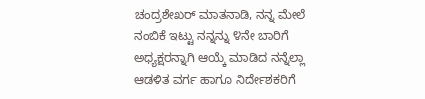ಚಂದ್ರಶೇಖರ್ ಮಾತನಾಡಿ, ನನ್ನ ಮೇಲೆ ನಂಬಿಕೆ ಇಟ್ಟು ನನ್ನನ್ನು ೪ನೇ ಬಾರಿಗೆ ಅಧ್ಯಕ್ಷರನ್ನಾಗಿ ಆಯ್ಕೆ ಮಾಡಿದ ನನ್ನೆಲ್ಲಾ ಆಡಳಿತ ವರ್ಗ ಹಾಗೂ ನಿರ್ದೇಶಕರಿಗೆ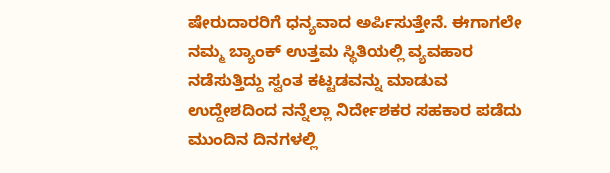ಷೇರುದಾರರಿಗೆ ಧನ್ಯವಾದ ಅರ್ಪಿಸುತ್ತೇನೆ. ಈಗಾಗಲೇ ನಮ್ಮ ಬ್ಯಾಂಕ್ ಉತ್ತಮ ಸ್ಥಿತಿಯಲ್ಲಿ ವ್ಯವಹಾರ ನಡೆಸುತ್ತಿದ್ದು ಸ್ವಂತ ಕಟ್ಟಡವನ್ನು ಮಾಡುವ ಉದ್ದೇಶದಿಂದ ನನ್ನೆಲ್ಲಾ ನಿರ್ದೇಶಕರ ಸಹಕಾರ ಪಡೆದು ಮುಂದಿನ ದಿನಗಳಲ್ಲಿ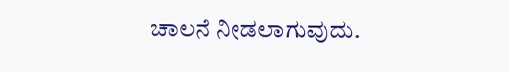ಚಾಲನೆ ನೀಡಲಾಗುವುದು.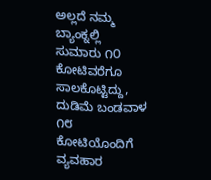ಅಲ್ಲದೆ ನಮ್ಮ ಬ್ಯಾಂಕ್ನಲ್ಲಿ ಸುಮಾರು ೧೦ ಕೋಟಿವರೆಗೂ ಸಾಲಕೊಟ್ಟಿದ್ದು, ದುಡಿಮೆ ಬಂಡವಾಳ ೧೮ ಕೋಟಿಯೊಂದಿಗೆ ವ್ಯವಹಾರ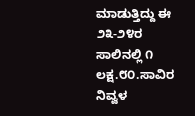ಮಾಡುತ್ತಿದ್ದು ಈ ೨೩-೨೪ರ ಸಾಲಿನಲ್ಲಿ ೧ ಲಕ್ಷ.೮೦.ಸಾವಿರ ನಿವ್ವಳ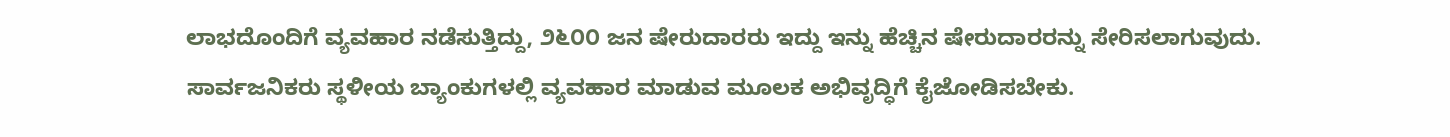ಲಾಭದೊಂದಿಗೆ ವ್ಯವಹಾರ ನಡೆಸುತ್ತಿದ್ದು, ೨೬೦೦ ಜನ ಷೇರುದಾರರು ಇದ್ದು ಇನ್ನು ಹೆಚ್ಚಿನ ಷೇರುದಾರರನ್ನು ಸೇರಿಸಲಾಗುವುದು. ಸಾರ್ವಜನಿಕರು ಸ್ಥಳೀಯ ಬ್ಯಾಂಕುಗಳಲ್ಲಿ ವ್ಯವಹಾರ ಮಾಡುವ ಮೂಲಕ ಅಭಿವೃದ್ಧಿಗೆ ಕೈಜೋಡಿಸಬೇಕು.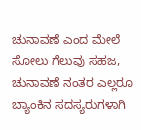ಚುನಾವಣೆ ಎಂದ ಮೇಲೆ ಸೋಲು ಗೆಲುವು ಸಹಜ, ಚುನಾವಣೆ ನಂತರ ಎಲ್ಲರೂ ಬ್ಯಾಂಕಿನ ಸದಸ್ಯರುಗಳಾಗಿ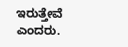ಇರುತ್ತೇವೆ ಎಂದರು.